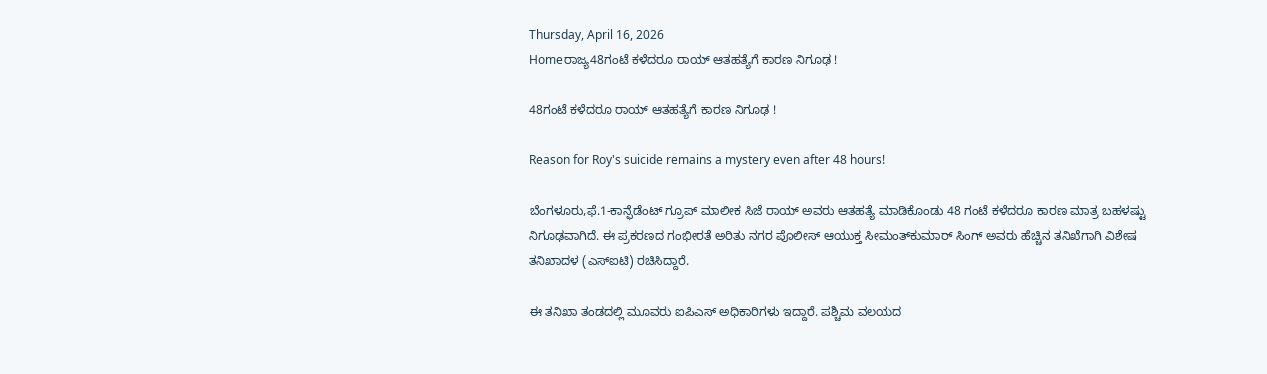Thursday, April 16, 2026
Homeರಾಜ್ಯ48ಗಂಟೆ ಕಳೆದರೂ ರಾಯ್‌ ಆತಹತ್ಯೆಗೆ ಕಾರಣ ನಿಗೂಢ !

48ಗಂಟೆ ಕಳೆದರೂ ರಾಯ್‌ ಆತಹತ್ಯೆಗೆ ಕಾರಣ ನಿಗೂಢ !

Reason for Roy's suicide remains a mystery even after 48 hours!

ಬೆಂಗಳೂರು,ಫೆ.1-ಕಾನ್ಫೆಡೆಂಟ್‌ ಗ್ರೂಪ್‌ ಮಾಲೀಕ ಸಿಜೆ ರಾಯ್‌ ಅವರು ಆತಹತ್ಯೆ ಮಾಡಿಕೊಂಡು 48 ಗಂಟೆ ಕಳೆದರೂ ಕಾರಣ ಮಾತ್ರ ಬಹಳಷ್ಟು ನಿಗೂಢವಾಗಿದೆ. ಈ ಪ್ರಕರಣದ ಗಂಭೀರತೆ ಅರಿತು ನಗರ ಪೊಲೀಸ್‌‍ ಆಯುಕ್ತ ಸೀಮಂತ್‌ಕುಮಾರ್‌ ಸಿಂಗ್‌ ಅವರು ಹೆಚ್ಚಿನ ತನಿಖೆಗಾಗಿ ವಿಶೇಷ ತನಿಖಾದಳ (ಎಸ್‌‍ಐಟಿ) ರಚಿಸಿದ್ದಾರೆ.

ಈ ತನಿಖಾ ತಂಡದಲ್ಲಿ ಮೂವರು ಐಪಿಎಸ್‌‍ ಅಧಿಕಾರಿಗಳು ಇದ್ದಾರೆ. ಪಶ್ಚಿಮ ವಲಯದ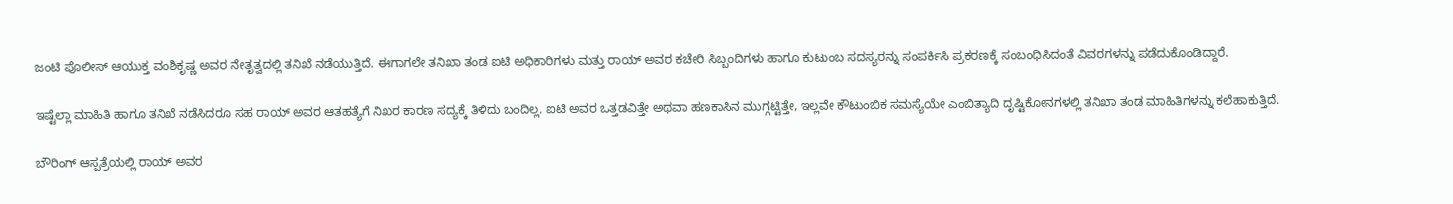ಜಂಟಿ ಪೊಲೀಸ್‌‍ ಆಯುಕ್ತ ವಂಶಿಕೃಷ್ಣ ಅವರ ನೇತೃತ್ವದಲ್ಲಿ ತನಿಖೆ ನಡೆಯುತ್ತಿದೆ. ಈಗಾಗಲೇ ತನಿಖಾ ತಂಡ ಐಟಿ ಅಧಿಕಾರಿಗಳು ಮತ್ತು ರಾಯ್‌ ಅವರ ಕಚೇರಿ ಸಿಬ್ಬಂದಿಗಳು ಹಾಗೂ ಕುಟುಂಬ ಸದಸ್ಯರನ್ನು ಸಂಪರ್ಕಿಸಿ ಪ್ರಕರಣಕ್ಕೆ ಸಂಬಂಧಿಸಿದಂತೆ ವಿವರಗಳನ್ನು ಪಡೆದುಕೊಂಡಿದ್ದಾರೆ.

ಇಷ್ಟೆಲ್ಲಾ ಮಾಹಿತಿ ಹಾಗೂ ತನಿಖೆ ನಡೆಸಿದರೂ ಸಹ ರಾಯ್‌ ಅವರ ಆತಹತ್ಯೆಗೆ ನಿಖರ ಕಾರಣ ಸದ್ಯಕ್ಕೆ ತಿಳಿದು ಬಂದಿಲ್ಲ. ಐಟಿ ಅವರ ಒತ್ತಡವಿತ್ತೇ ಅಥವಾ ಹಣಕಾಸಿನ ಮುಗ್ಗಟ್ಟಿತ್ತೇ, ಇಲ್ಲವೇ ಕೌಟುಂಬಿಕ ಸಮಸ್ಯೆಯೇ ಎಂಬಿತ್ಯಾದಿ ದೃಷ್ಟಿಕೋನಗಳಲ್ಲಿ ತನಿಖಾ ತಂಡ ಮಾಹಿತಿಗಳನ್ನು ಕಲೆಹಾಕುತ್ತಿದೆ.

ಬೌರಿಂಗ್‌ ಆಸ್ಪತ್ರೆಯಲ್ಲಿ ರಾಯ್‌ ಅವರ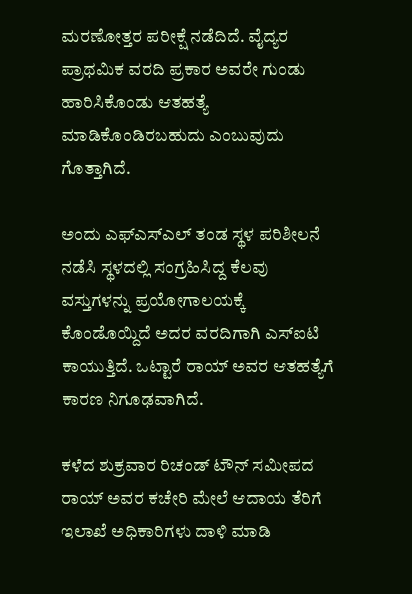ಮರಣೋತ್ತರ ಪರೀಕ್ಷೆ ನಡೆದಿದೆ. ವೈದ್ಯರ ಪ್ರಾಥಮಿಕ ವರದಿ ಪ್ರಕಾರ ಅವರೇ ಗುಂಡು ಹಾರಿಸಿಕೊಂಡು ಆತಹತ್ಯೆ ಮಾಡಿಕೊಂಡಿರಬಹುದು ಎಂಬುವುದು ಗೊತ್ತಾಗಿದೆ.

ಅಂದು ಎಫ್‌ಎಸ್‌‍ಎಲ್‌ ತಂಡ ಸ್ಥಳ ಪರಿಶೀಲನೆ ನಡೆಸಿ ಸ್ಥಳದಲ್ಲಿ ಸಂಗ್ರಹಿಸಿದ್ದ ಕೆಲವು ವಸ್ತುಗಳನ್ನು ಪ್ರಯೋಗಾಲಯಕ್ಕೆ ಕೊಂಡೊಯ್ದಿದೆ ಅದರ ವರದಿಗಾಗಿ ಎಸ್‌‍ಐಟಿ ಕಾಯುತ್ತಿದೆ. ಒಟ್ಟಾರೆ ರಾಯ್‌ ಅವರ ಆತಹತ್ಯೆಗೆ ಕಾರಣ ನಿಗೂಢವಾಗಿದೆ.

ಕಳೆದ ಶುಕ್ರವಾರ ರಿಚಂಡ್‌ ಟೌನ್‌ ಸಮೀಪದ ರಾಯ್‌ ಅವರ ಕಚೇರಿ ಮೇಲೆ ಆದಾಯ ತೆರಿಗೆ ಇಲಾಖೆ ಅಧಿಕಾರಿಗಳು ದಾಳಿ ಮಾಡಿ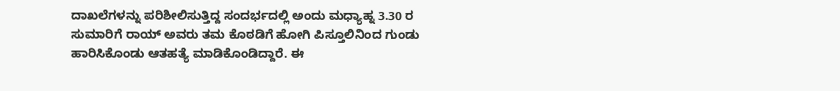ದಾಖಲೆಗಳನ್ನು ಪರಿಶೀಲಿಸುತ್ತಿದ್ದ ಸಂದರ್ಭದಲ್ಲಿ ಅಂದು ಮಧ್ಯಾಹ್ನ 3.30 ರ ಸುಮಾರಿಗೆ ರಾಯ್‌ ಅವರು ತಮ ಕೊಠಡಿಗೆ ಹೋಗಿ ಪಿಸ್ತೂಲಿನಿಂದ ಗುಂಡು ಹಾರಿಸಿಕೊಂಡು ಆತಹತ್ಯೆ ಮಾಡಿಕೊಂಡಿದ್ದಾರೆ. ಈ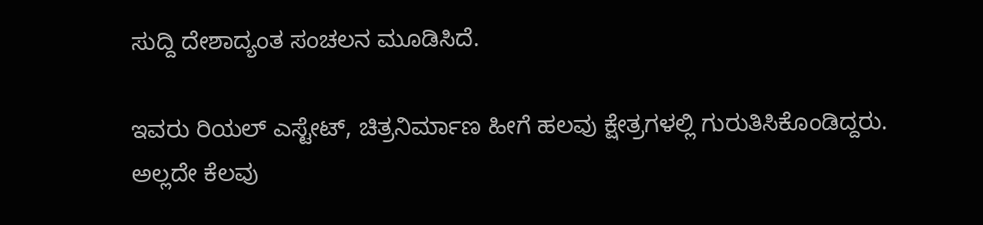ಸುದ್ದಿ ದೇಶಾದ್ಯಂತ ಸಂಚಲನ ಮೂಡಿಸಿದೆ.

ಇವರು ರಿಯಲ್‌ ಎಸ್ಟೇಟ್‌, ಚಿತ್ರನಿರ್ಮಾಣ ಹೀಗೆ ಹಲವು ಕ್ಷೇತ್ರಗಳಲ್ಲಿ ಗುರುತಿಸಿಕೊಂಡಿದ್ದರು. ಅಲ್ಲದೇ ಕೆಲವು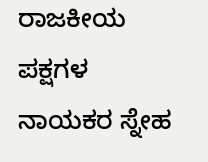ರಾಜಕೀಯ ಪಕ್ಷಗಳ ನಾಯಕರ ಸ್ನೇಹ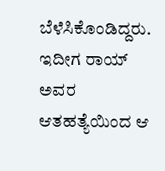ಬೆಳೆಸಿಕೊಂಡಿದ್ದರು. ಇದೀಗ ರಾಯ್‌ ಅವರ ಆತಹತ್ಯೆಯಿಂದ ಆ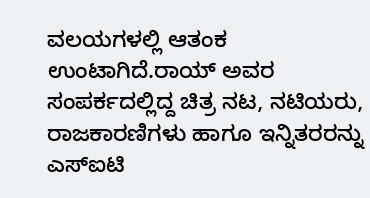ವಲಯಗಳಲ್ಲಿ ಆತಂಕ ಉಂಟಾಗಿದೆ.ರಾಯ್‌ ಅವರ ಸಂಪರ್ಕದಲ್ಲಿದ್ದ ಚಿತ್ರ ನಟ, ನಟಿಯರು, ರಾಜಕಾರಣಿಗಳು ಹಾಗೂ ಇನ್ನಿತರರನ್ನು ಎಸ್‌‍ಐಟಿ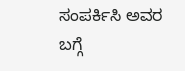ಸಂಪರ್ಕಿಸಿ ಅವರ ಬಗ್ಗೆ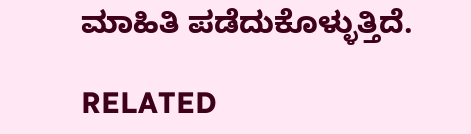ಮಾಹಿತಿ ಪಡೆದುಕೊಳ್ಳುತ್ತಿದೆ.

RELATED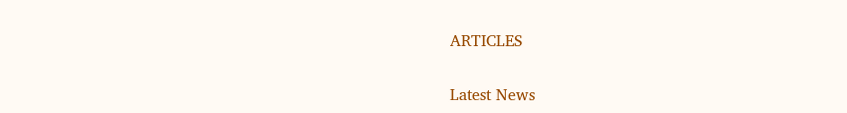ARTICLES

Latest News